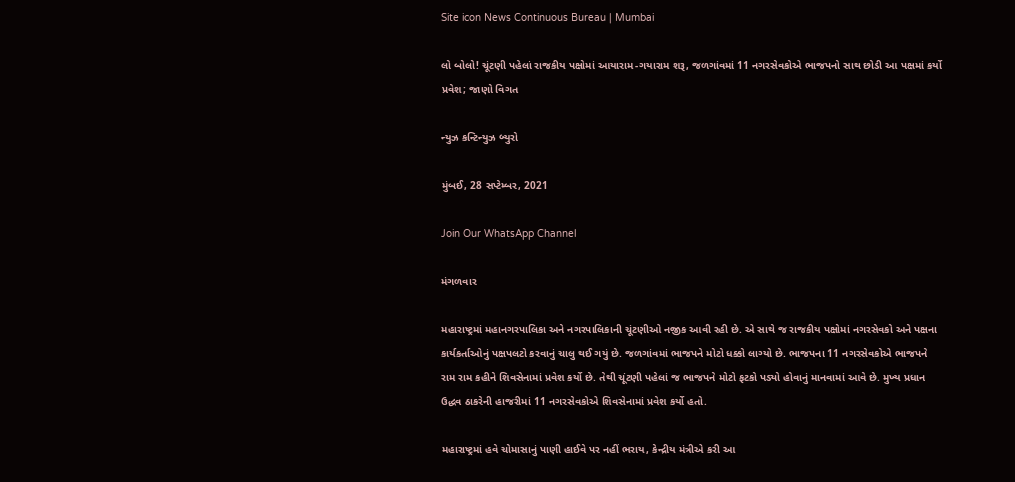Site icon News Continuous Bureau | Mumbai

લો બોલો! ચૂંટણી પહેલાં રાજકીય પક્ષોમાં આયારામ-ગયારામ શરૂ, જળગાંવમાં 11 નગરસેવકોએ ભાજપનો સાથ છોડી આ પક્ષમાં કર્યો પ્રવેશ; જાણો વિગત

ન્યુઝ કન્ટિન્યુઝ બ્યુરો

મુંબઈ, 28 સપ્ટેમ્બર, 2021

Join Our WhatsApp Channel

મંગળવાર

મહારાષ્ટ્રમાં મહાનગરપાલિકા અને નગરપાલિકાની ચૂંટણીઓ નજીક આવી રહી છે. એ સાથે જ રાજકીય પક્ષોમાં નગરસેવકો અને પક્ષના કાર્યકર્તાઓનું પક્ષપલટો કરવાનું ચાલુ થઈ ગયું છે. જળગાંવમાં ભાજપને મોટો ધક્કો લાગ્યો છે. ભાજપના 11 નગરસેવકોએ ભાજપને રામ રામ કહીને શિવસેનામાં પ્રવેશ કર્યો છે. તેથી ચૂંટણી પહેલાં જ ભાજપને મોટો ફટકો પડ્યો હોવાનું માનવામાં આવે છે. મુખ્ય પ્રધાન ઉદ્ધવ ઠાકરેની હાજરીમાં 11 નગરસેવકોએ શિવસેનામાં પ્રવેશ કર્યો હતો.

મહારાષ્ટ્રમાં હવે ચોમાસાનું પાણી હાઈવે પર નહીં ભરાય, કેન્દ્રીય મંત્રીએ કરી આ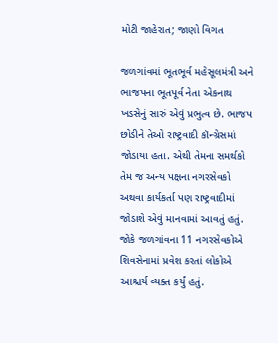મોટી જાહેરાત; જાણો વિગત

જળગાંવમાં ભૂતભૂર્વ મહેસૂલમંત્રી અને ભાજપના ભૂતપૂર્વ નેતા એકનાથ ખડસેનું સારું એવું પ્રભુત્વ છે. ભાજપ છોડીને તેઓ રાષ્ટ્રવાદી કૉન્ગ્રેસમાં જોડાયા હતા. એથી તેમના સમર્થકો તેમ જ અન્ય પક્ષના નગરસેવકો અથવા કાર્યકર્તા પણ રાષ્ટ્રવાદીમાં જોડાશે એવું માનવામાં આવતું હતું. જોકે જળગાંવના 11 નગરસેવકોએ શિવસેનામાં પ્રવેશ કરતાં લોકોએ આશ્ચર્ય વ્યક્ત કર્યું હતું.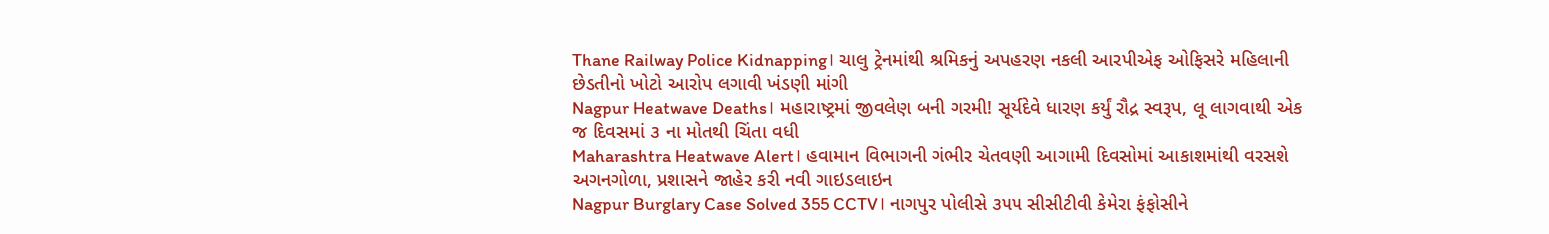Thane Railway Police Kidnapping। ચાલુ ટ્રેનમાંથી શ્રમિકનું અપહરણ નકલી આરપીએફ ઓફિસરે મહિલાની છેડતીનો ખોટો આરોપ લગાવી ખંડણી માંગી
Nagpur Heatwave Deaths। મહારાષ્ટ્રમાં જીવલેણ બની ગરમી! સૂર્યદેવે ધારણ કર્યું રૌદ્ર સ્વરૂપ, લૂ લાગવાથી એક જ દિવસમાં ૩ ના મોતથી ચિંતા વધી
Maharashtra Heatwave Alert। હવામાન વિભાગની ગંભીર ચેતવણી આગામી દિવસોમાં આકાશમાંથી વરસશે અગનગોળા, પ્રશાસને જાહેર કરી નવી ગાઇડલાઇન
Nagpur Burglary Case Solved 355 CCTV। નાગપુર પોલીસે ૩૫૫ સીસીટીવી કેમેરા ફંફોસીને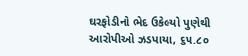ઘરફોડીનો ભેદ ઉકેલ્યો પુણેથી આરોપીઓ ઝડપાયા, ૬૫.૮૦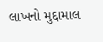લાખનો મુદ્દામાલ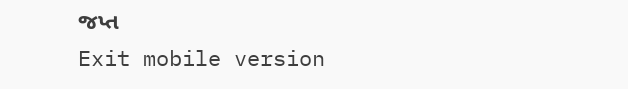જપ્ત
Exit mobile version